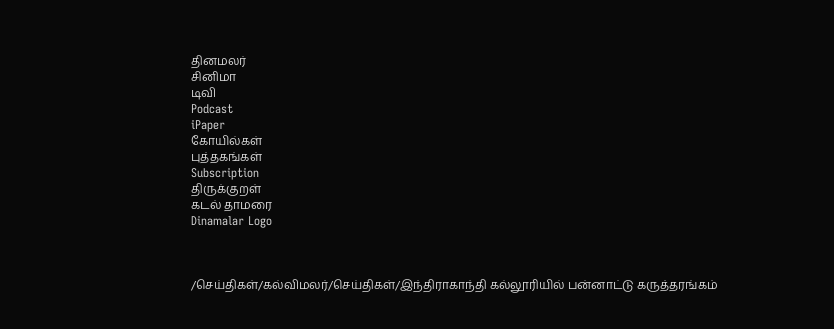தினமலர்
சினிமா
டிவி
Podcast
iPaper
கோயில்கள்
புத்தகங்கள்
Subscription
திருக்குறள்
கடல் தாமரை
Dinamalar Logo



/செய்திகள்/கல்விமலர்/செய்திகள்/இந்திராகாந்தி கல்லூரியில் பன்னாட்டு கருத்தரங்கம்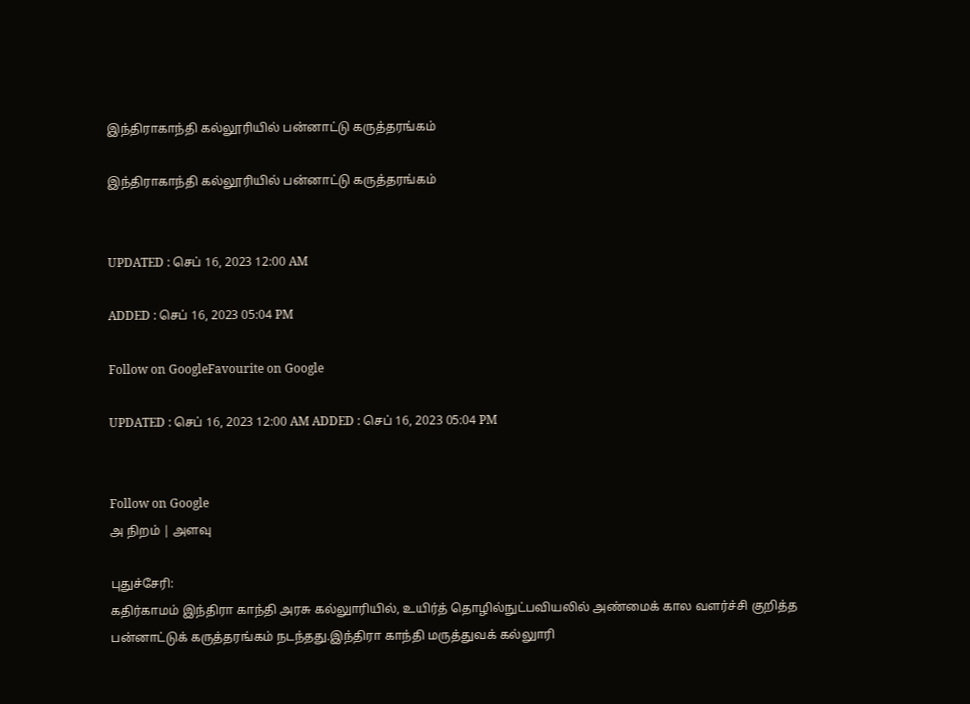இந்திராகாந்தி கல்லூரியில் பன்னாட்டு கருத்தரங்கம்

இந்திராகாந்தி கல்லூரியில் பன்னாட்டு கருத்தரங்கம்


UPDATED : செப் 16, 2023 12:00 AM

ADDED : செப் 16, 2023 05:04 PM

Follow on GoogleFavourite on Google

UPDATED : செப் 16, 2023 12:00 AM ADDED : செப் 16, 2023 05:04 PM


Follow on Google
அ நிறம் | அளவு

புதுச்சேரி:
கதிர்காமம் இந்திரா காந்தி அரசு கல்லுாரியில், உயிர்த் தொழில்நுட்பவியலில் அண்மைக் கால வளர்ச்சி குறித்த பன்னாட்டுக் கருத்தரங்கம் நடந்தது.இந்திரா காந்தி மருத்துவக் கல்லுாரி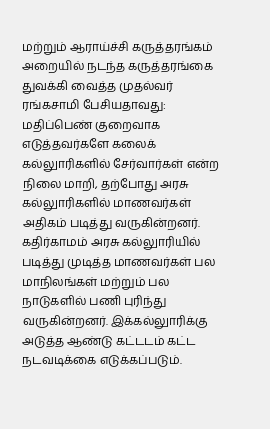மற்றும் ஆராய்ச்சி கருத்தரங்கம் அறையில் நடந்த கருத்தரங்கை துவக்கி வைத்த முதல்வர் ரங்கசாமி பேசியதாவது:
மதிப்பெண் குறைவாக எடுத்தவர்களே கலைக் கல்லுாரிகளில் சேர்வார்கள் என்ற நிலை மாறி, தற்போது அரசு கல்லுாரிகளில் மாணவர்கள் அதிகம் படித்து வருகின்றனர். கதிர்காமம் அரசு கல்லுாரியில் படித்து முடித்த மாணவர்கள் பல மாநிலங்கள் மற்றும் பல நாடுகளில் பணி புரிந்து வருகின்றனர். இக்கல்லுாரிக்கு அடுத்த ஆண்டு கட்டடம் கட்ட நடவடிக்கை எடுக்கப்படும்.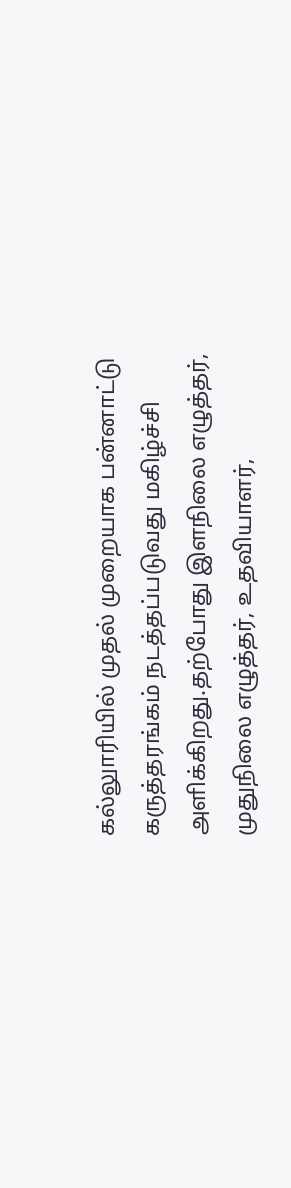கல்லுாரியில் முதல் முறையாக பன்னாட்டு கருத்தரங்கம் நடத்தப்படுவது மகிழ்ச்சி அளிக்கிறது.தற்போது இளநிலை எழுத்தர், முதுநிலை எழுத்தர், உதவியாளர்,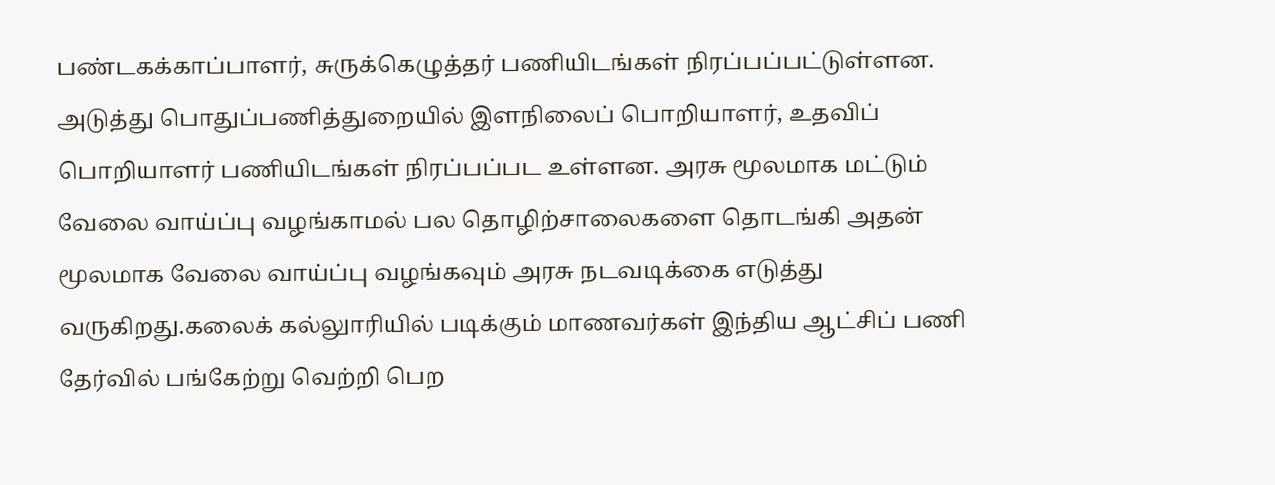பண்டகக்காப்பாளர், சுருக்கெழுத்தர் பணியிடங்கள் நிரப்பப்பட்டுள்ளன. அடுத்து பொதுப்பணித்துறையில் இளநிலைப் பொறியாளர், உதவிப் பொறியாளர் பணியிடங்கள் நிரப்பப்பட உள்ளன. அரசு மூலமாக மட்டும் வேலை வாய்ப்பு வழங்காமல் பல தொழிற்சாலைகளை தொடங்கி அதன் மூலமாக வேலை வாய்ப்பு வழங்கவும் அரசு நடவடிக்கை எடுத்து வருகிறது.கலைக் கல்லுாரியில் படிக்கும் மாணவர்கள் இந்திய ஆட்சிப் பணி தேர்வில் பங்கேற்று வெற்றி பெற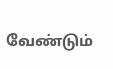வேண்டும்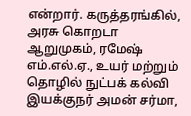என்றார். கருத்தரங்கில், அரசு கொறடா ஆறுமுகம், ரமேஷ் எம்.எல்.ஏ., உயர் மற்றும் தொழில் நுட்பக் கல்வி இயக்குநர் அமன் சர்மா,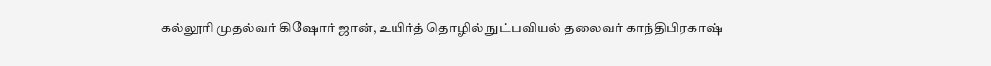கல்லூரி முதல்வர் கிஷோர் ஜான், உயிர்த் தொழில் நுட்பவியல் தலைவர் காந்திபிரகாஷ்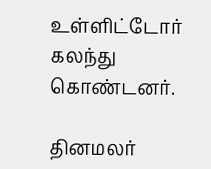உள்ளிட்டோர் கலந்து கொண்டனர்.

தினமலர்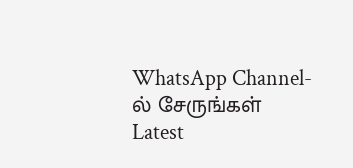WhatsApp Channel-ல் சேருங்கள்
Latest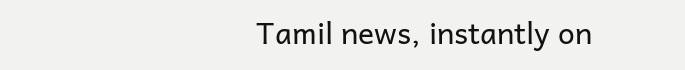Tamil news, instantly on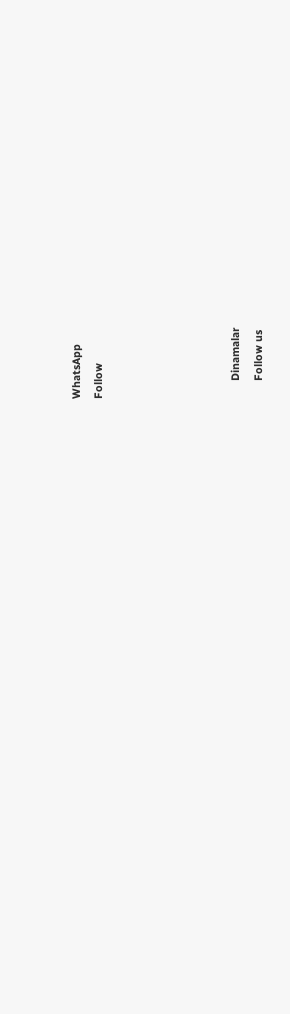WhatsApp
Follow





      Dinamalar
      Follow us